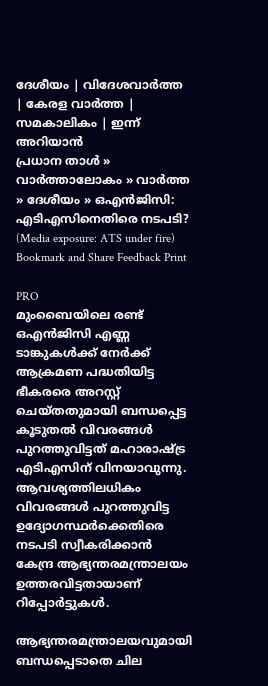ദേശീയം | വിദേശവാര്‍ത്ത | കേരള വാര്‍ത്ത | സമകാലികം | ഇന്ന് അറിയാന്‍
പ്രധാന താള്‍ » വാര്‍ത്താലോകം » വാര്‍ത്ത » ദേശീയം » ഒ‌എന്‍‌ജിസി: എടി‌എസിനെതിരെ നടപടി? (Media exposure: ATS under fire)
Bookmark and Share Feedback Print

PRO
മുംബൈയിലെ രണ്ട് ഒഎന്‍‌ജിസി എണ്ണ ടാങ്കുകള്‍ക്ക് നേര്‍ക്ക് ആക്രമണ പദ്ധതിയിട്ട ഭീകരരെ അറസ്റ്റ് ചെയ്തതുമായി ബന്ധപ്പെട്ട കൂടുതല്‍ വിവരങ്ങള്‍ പുറത്തുവിട്ടത് മഹാരാഷ്ട്ര എടി‌എസിന് വിനയാവുന്നു. ആവശ്യത്തിലധികം വിവരങ്ങള്‍ പുറത്തുവിട്ട ഉദ്യോഗസ്ഥര്‍ക്കെതിരെ നടപടി സ്വീകരിക്കാന്‍ കേന്ദ്ര ആഭ്യന്തരമന്ത്രാലയം ഉത്തരവിട്ടതായാണ് റിപ്പോര്‍ട്ടുകള്‍.

ആഭ്യന്തരമന്ത്രാലയവുമായി ബന്ധപ്പെടാതെ ചില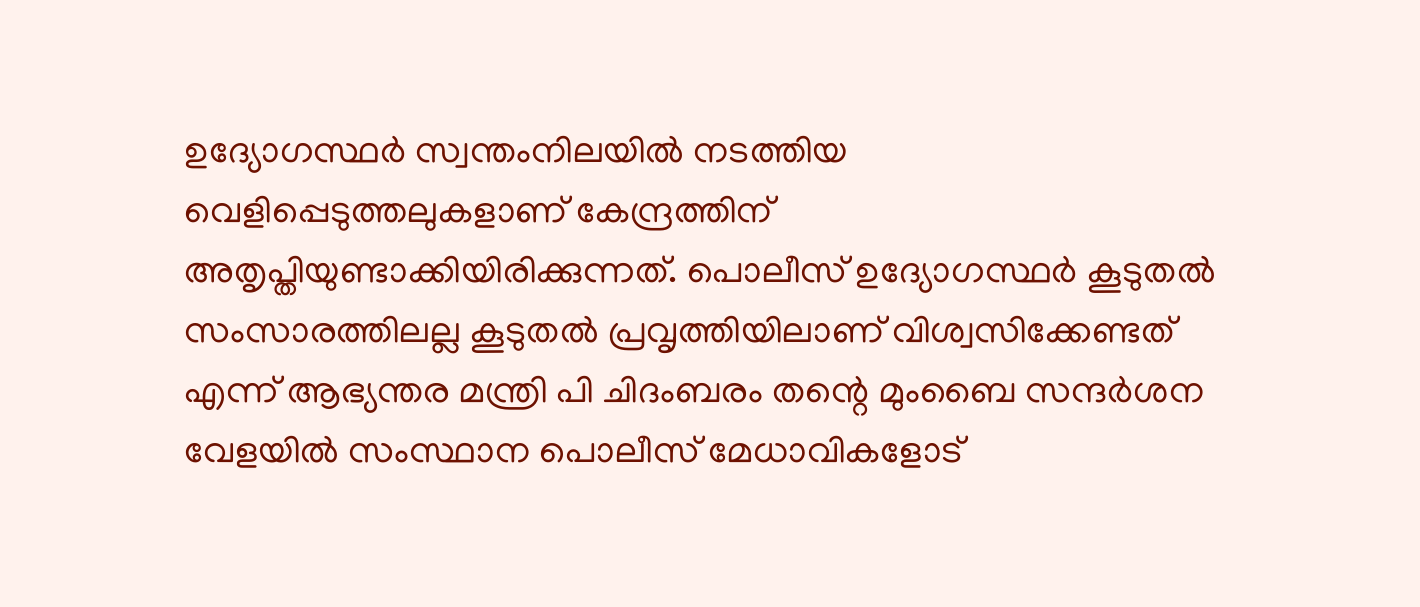ഉദ്യോഗസ്ഥര്‍ സ്വന്തംനിലയില്‍ നടത്തിയ വെളിപ്പെടുത്തലുകളാണ് കേന്ദ്രത്തിന് അതൃപ്തിയുണ്ടാക്കിയിരിക്കുന്നത്. പൊലീസ് ഉദ്യോഗസ്ഥര്‍ കൂടുതല്‍ സംസാരത്തിലല്ല കൂടുതല്‍ പ്രവൃത്തിയിലാണ് വിശ്വസിക്കേണ്ടത് എന്ന് ആഭ്യന്തര മന്ത്രി പി ചിദംബരം തന്റെ മുംബൈ സന്ദര്‍ശന വേളയില്‍ സംസ്ഥാന പൊലീസ് മേധാവികളോട്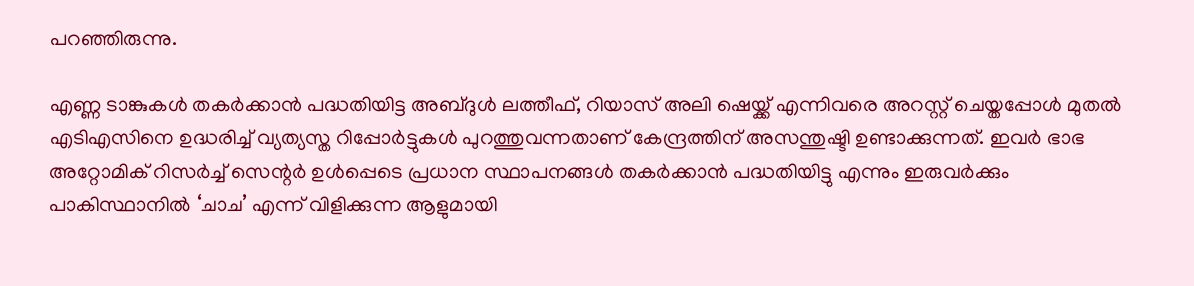പറഞ്ഞിരുന്നു.

എണ്ണ ടാങ്കുകള്‍ തകര്‍ക്കാന്‍ പദ്ധതിയിട്ട അബ്ദുള്‍ ലത്തീഫ്, റിയാസ് അലി ഷെയ്ക്ക് എന്നിവരെ അറസ്റ്റ് ചെയ്തപ്പോള്‍ മുതല്‍ എടി‌എസിനെ ഉദ്ധരിച്ച് വ്യത്യസ്ത റിപ്പോര്‍ട്ടുകള്‍ പുറത്തുവന്നതാണ് കേന്ദ്രത്തിന് അസന്തുഷ്ടി ഉണ്ടാക്കുന്നത്. ഇവര്‍ ഭാഭ അറ്റോമിക് റിസര്‍ച്ച് സെന്റര്‍ ഉള്‍പ്പെടെ പ്രധാന സ്ഥാപനങ്ങള്‍ തകര്‍ക്കാന്‍ പദ്ധതിയിട്ടു എന്നും ഇരുവര്‍ക്കും പാകിസ്ഥാനില്‍ ‘ചാച’ എന്ന് വിളിക്കുന്ന ആളുമായി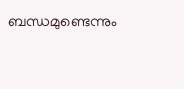ബന്ധമുണ്ടെന്നും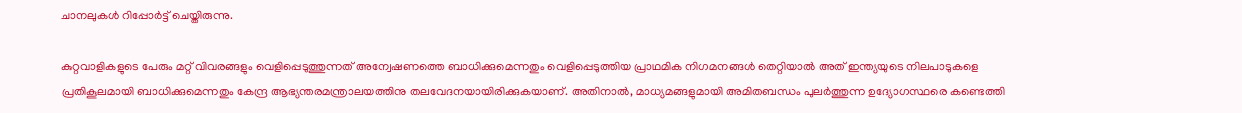ചാനലുകള്‍ റിപ്പോര്‍ട്ട് ചെയ്തിരുന്നു.

കുറ്റവാളികളുടെ പേരും മറ്റ് വിവരങ്ങളും വെളിപ്പെടുത്തുന്നത് അന്വേഷണത്തെ ബാധിക്കുമെന്നതും വെളിപ്പെടുത്തിയ പ്രാഥമിക നിഗമനങ്ങള്‍ തെറ്റിയാല്‍ അത് ഇന്ത്യയുടെ നിലപാടുകളെ പ്രതികൂലമായി ബാധിക്കുമെന്നതും കേന്ദ്ര ആഭ്യന്തരമന്ത്രാലയത്തിനു തലവേദനയായിരിക്കുകയാണ്. അതിനാല്‍, മാധ്യമങ്ങളുമായി അമിതബന്ധം പുലര്‍ത്തുന്ന ഉദ്യോഗസ്ഥരെ കണ്ടെത്തി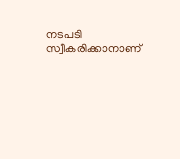നടപടി സ്വീകരിക്കാനാണ്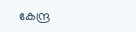കേന്ദ്ര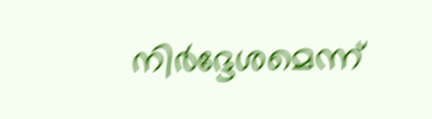നിര്‍ദ്ദേശമെന്ന്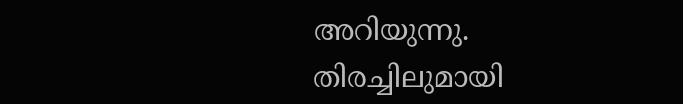അറിയുന്നു.
തിരച്ചിലുമായി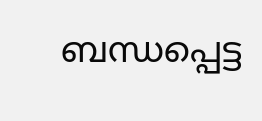ബന്ധപ്പെട്ട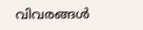വിവരങ്ങള്‍